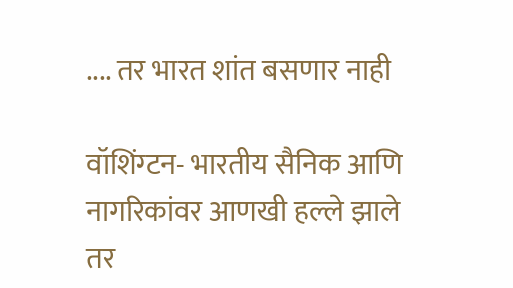.... तर भारत शांत बसणार नाही

वॉशिंग्टन- भारतीय सैनिक आणि नागरिकांवर आणखी हल्ले झाले तर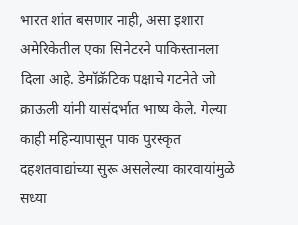भारत शांत बसणार नाही, असा इशारा अमेरिकेतील एका सिनेटरने पाकिस्तानला दिला आहे. डेमॉक्रॅटिक पक्षाचे गटनेते जो क्राऊली यांनी यासंदर्भात भाष्य केले. गेल्या काही महिन्यापासून पाक पुरस्कृत दहशतवाद्यांच्या सुरू असलेल्या कारवायांमुळे सध्या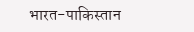भारत-पाकिस्तान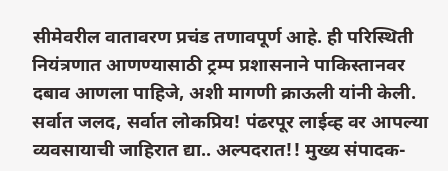सीमेवरील वातावरण प्रचंड तणावपूर्ण आहे. ही परिस्थिती नियंत्रणात आणण्यासाठी ट्रम्प प्रशासनाने पाकिस्तानवर दबाव आणला पाहिजे, अशी मागणी क्राऊली यांनी केली.
सर्वात जलद, सर्वात लोकप्रिय! पंढरपूर लाईव्ह वर आपल्या व्यवसायाची जाहिरात द्या.. अल्पदरात!! मुख्य संपादक-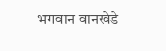भगवान वानखेडे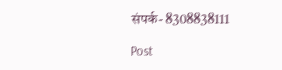संपर्क- 8308838111

Post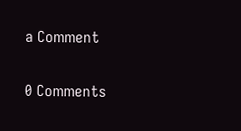a Comment

0 Comments